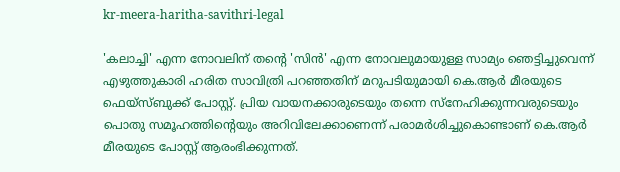kr-meera-haritha-savithri-legal

'കലാച്ചി' എന്ന നോവലിന് തൻ്റെ 'സിൻ' എന്ന നോവലുമായുള്ള സാമ്യം ഞെട്ടിച്ചുവെന്ന് എഴുത്തുകാരി ഹരിത സാവിത്രി പറഞ്ഞതിന് മറുപടിയുമായി കെ.ആർ മീരയുടെ ഫെയ്സ്ബുക്ക് പോസ്റ്റ്. പ്രിയ വായനക്കാരുടെയും തന്നെ സ്നേഹിക്കുന്നവരുടെയും  പൊതു സമൂഹത്തിന്റെയും അറിവിലേക്കാണെന്ന് പരാമര്‍ശിച്ചുകൊണ്ടാണ് കെ.ആർ മീരയുടെ പോസ്റ്റ് ആരംഭിക്കുന്നത്.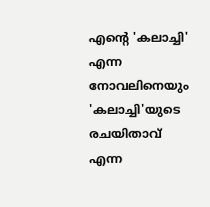എന്റെ 'കലാച്ചി' എന്ന നോവലിനെയും  'കലാച്ചി'യുടെ രചയിതാവ് എന്ന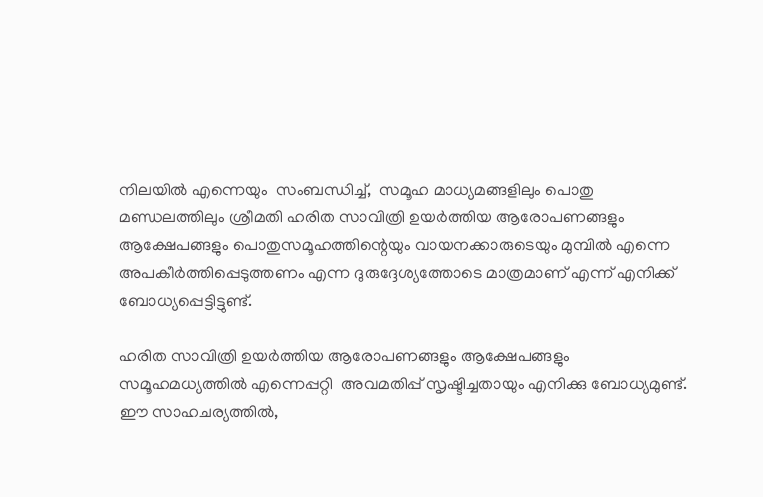നിലയിൽ എന്നെയും  സംബന്ധിച്ച്,  സമൂഹ മാധ്യമങ്ങളിലും പൊതു മണ്ഡലത്തിലും ശ്രീമതി ഹരിത സാവിത്രി ഉയർത്തിയ ആരോപണങ്ങളും ആക്ഷേപങ്ങളും പൊതുസമൂഹത്തിന്റെയും വായനക്കാരുടെയും മുമ്പിൽ എന്നെ അപകീർത്തിപ്പെടുത്തണം എന്ന ദുരുദ്ദേശ്യത്തോടെ മാത്രമാണ് എന്ന് എനിക്ക് ബോധ്യപ്പെട്ടിട്ടുണ്ട്.

ഹരിത സാവിത്രി ഉയർത്തിയ ആരോപണങ്ങളും ആക്ഷേപങ്ങളും  സമൂഹമധ്യത്തിൽ എന്നെപ്പറ്റി  അവമതിപ്പ് സൃഷ്ടിച്ചതായും എനിക്കു ബോധ്യമുണ്ട്. ഈ സാഹചര്യത്തിൽ,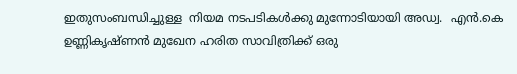ഇതുസംബന്ധിച്ചുള്ള  നിയമ നടപടികൾക്കു മുന്നോടിയായി അഡ്വ.  എൻ.കെ ഉണ്ണികൃഷ്ണൻ മുഖേന ഹരിത സാവിത്രിക്ക് ഒരു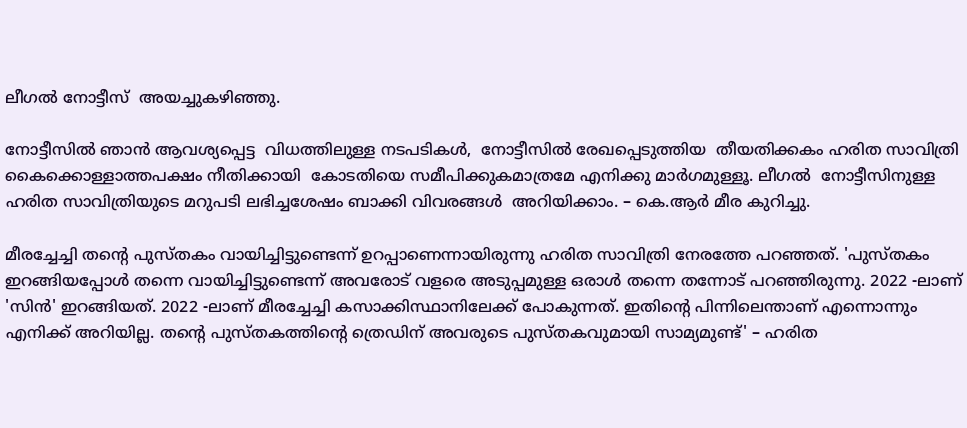ലീഗൽ നോട്ടീസ്  അയച്ചുകഴിഞ്ഞു.

നോട്ടീസിൽ ഞാൻ ആവശ്യപ്പെട്ട  വിധത്തിലുള്ള നടപടികൾ,  നോട്ടീസിൽ രേഖപ്പെടുത്തിയ  തീയതിക്കകം ഹരിത സാവിത്രി കൈക്കൊള്ളാത്തപക്ഷം നീതിക്കായി  കോടതിയെ സമീപിക്കുകമാത്രമേ എനിക്കു മാർഗമുള്ളൂ. ലീഗൽ  നോട്ടീസിനുള്ള ഹരിത സാവിത്രിയുടെ മറുപടി ലഭിച്ചശേഷം ബാക്കി വിവരങ്ങൾ  അറിയിക്കാം. – കെ.ആർ മീര കുറിച്ചു.

മീരച്ചേച്ചി തന്റെ പുസ്തകം വായിച്ചിട്ടുണ്ടെന്ന് ഉറപ്പാണെന്നായിരുന്നു ഹരിത സാവിത്രി നേരത്തേ പറഞ്ഞത്. 'പുസ്തകം ഇറങ്ങിയപ്പോൾ തന്നെ വായിച്ചിട്ടുണ്ടെന്ന് അവരോട് വളരെ അടുപ്പമുള്ള ഒരാൾ തന്നെ തന്നോട് പറഞ്ഞിരുന്നു. 2022 -ലാണ് 'സിൻ' ഇറങ്ങിയത്. 2022 -ലാണ് മീരച്ചേച്ചി കസാക്കിസ്ഥാനിലേക്ക് പോകുന്നത്. ഇതിന്റെ പിന്നിലെന്താണ് എന്നൊന്നും എനിക്ക് അറിയില്ല. തന്റെ പുസ്തകത്തിന്റെ ത്രെഡിന് അവരുടെ പുസ്തകവുമായി സാമ്യമുണ്ട്' – ഹരിത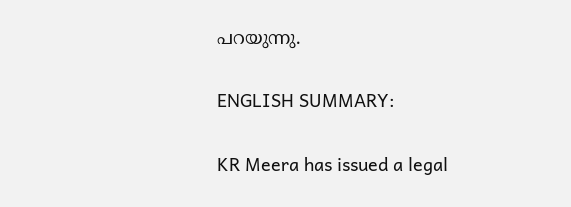പറയുന്നു.

ENGLISH SUMMARY:

KR Meera has issued a legal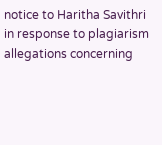notice to Haritha Savithri in response to plagiarism allegations concerning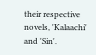their respective novels, 'Kalaachi' and 'Sin'.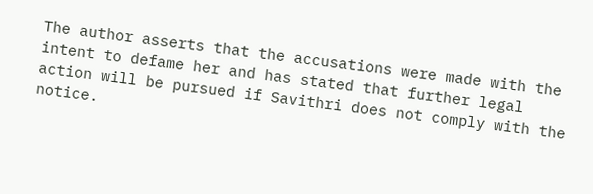The author asserts that the accusations were made with the intent to defame her and has stated that further legal action will be pursued if Savithri does not comply with the notice.